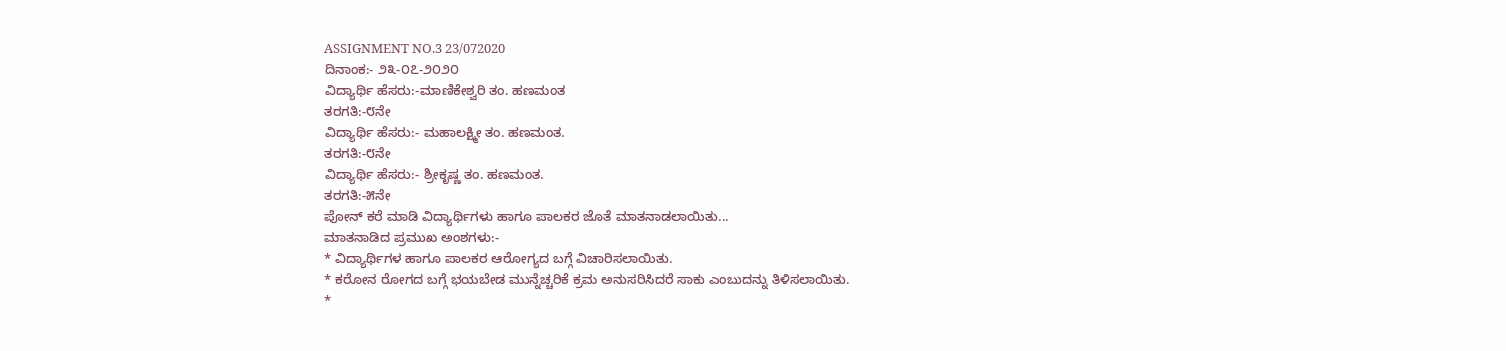ASSIGNMENT NO.3 23/072020
ದಿನಾಂಕ:- ೨೩-೦೭-೨೦೨೦
ವಿದ್ಯಾರ್ಥಿ ಹೆಸರು:-ಮಾಣಿಕೇಶ್ವರಿ ತಂ. ಹಣಮಂತ
ತರಗತಿ:-೮ನೇ
ವಿದ್ಯಾರ್ಥಿ ಹೆಸರು:- ಮಹಾಲಕ್ಷ್ಮೀ ತಂ. ಹಣಮಂತ.
ತರಗತಿ:-೮ನೇ
ವಿದ್ಯಾರ್ಥಿ ಹೆಸರು:- ಶ್ರೀಕೃಷ್ಣ ತಂ. ಹಣಮಂತ.
ತರಗತಿ:-೫ನೇ
ಪೋನ್ ಕರೆ ಮಾಡಿ ವಿದ್ಯಾರ್ಥಿಗಳು ಹಾಗೂ ಪಾಲಕರ ಜೊತೆ ಮಾತನಾಡಲಾಯಿತು...
ಮಾತನಾಡಿದ ಪ್ರಮುಖ ಅಂಶಗಳು:-
* ವಿದ್ಯಾರ್ಥಿಗಳ ಹಾಗೂ ಪಾಲಕರ ಆರೋಗ್ಯದ ಬಗ್ಗೆ ವಿಚಾರಿಸಲಾಯಿತು.
* ಕರೋನ ರೋಗದ ಬಗ್ಗೆ ಭಯಬೇಡ ಮುನ್ನೆಚ್ಚರಿಕೆ ಕ್ರಮ ಅನುಸರಿಸಿದರೆ ಸಾಕು ಎಂಬುದನ್ನು ತಿಳಿಸಲಾಯಿತು.
*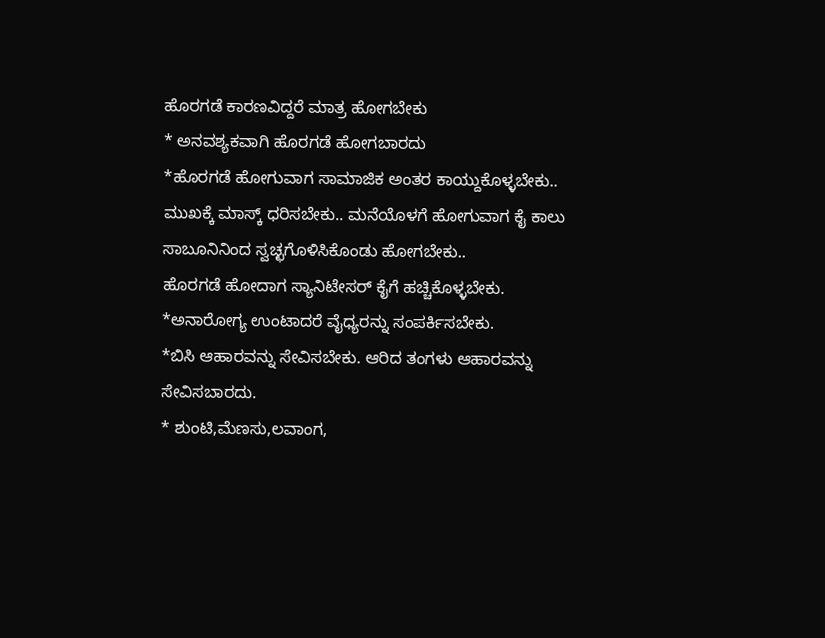ಹೊರಗಡೆ ಕಾರಣವಿದ್ದರೆ ಮಾತ್ರ ಹೋಗಬೇಕು
* ಅನವಶ್ಯಕವಾಗಿ ಹೊರಗಡೆ ಹೋಗಬಾರದು
*ಹೊರಗಡೆ ಹೋಗುವಾಗ ಸಾಮಾಜಿಕ ಅಂತರ ಕಾಯ್ದುಕೊಳ್ಳಬೇಕು.. ಮುಖಕ್ಕೆ ಮಾಸ್ಕ್ ಧರಿಸಬೇಕು.. ಮನೆಯೊಳಗೆ ಹೋಗುವಾಗ ಕೈ ಕಾಲು ಸಾಬೂನಿನಿಂದ ಸ್ವಚ್ಛಗೊಳಿಸಿಕೊಂಡು ಹೋಗಬೇಕು..
ಹೊರಗಡೆ ಹೋದಾಗ ಸ್ಯಾನಿಟೇಸರ್ ಕೈಗೆ ಹಚ್ಚಿಕೊಳ್ಳಬೇಕು.
*ಅನಾರೋಗ್ಯ ಉಂಟಾದರೆ ವೈಧ್ಯರನ್ನು ಸಂಪರ್ಕಿಸಬೇಕು.
*ಬಿಸಿ ಆಹಾರವನ್ನು ಸೇವಿಸಬೇಕು. ಆರಿದ ತಂಗಳು ಆಹಾರವನ್ನು ಸೇವಿಸಬಾರದು.
* ಶುಂಟಿ,ಮೆಣಸು,ಲವಾಂಗ,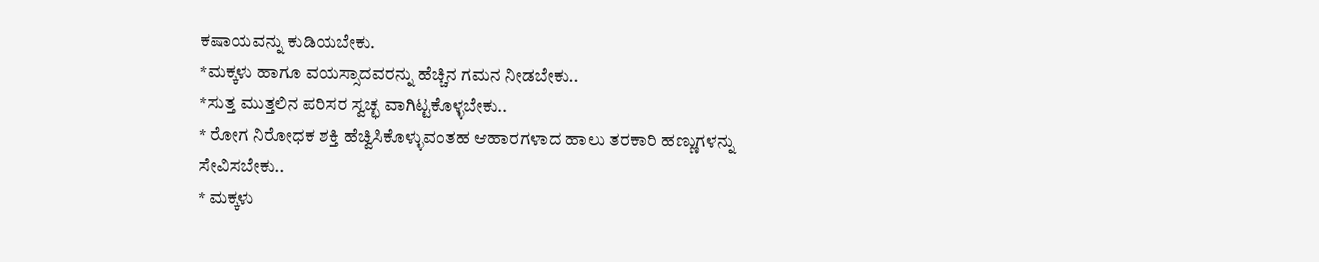ಕಷಾಯವನ್ನು ಕುಡಿಯಬೇಕು.
*ಮಕ್ಕಳು ಹಾಗೂ ವಯಸ್ಸಾದವರನ್ನು ಹೆಚ್ಚಿನ ಗಮನ ನೀಡಬೇಕು..
*ಸುತ್ತ ಮುತ್ತಲಿನ ಪರಿಸರ ಸ್ವಚ್ಛ ವಾಗಿಟ್ಟಕೊಳ್ಳಬೇಕು..
* ರೋಗ ನಿರೋಧಕ ಶಕ್ತಿ ಹೆಚ್ವಿಸಿಕೊಳ್ಳುವಂತಹ ಆಹಾರಗಳಾದ ಹಾಲು ತರಕಾರಿ ಹಣ್ಣುಗಳನ್ನು ಸೇವಿಸಬೇಕು..
* ಮಕ್ಕಳು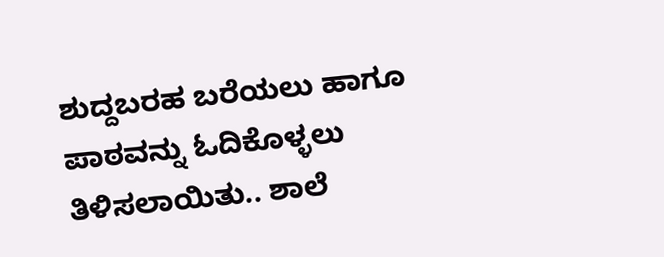ಶುದ್ದಬರಹ ಬರೆಯಲು ಹಾಗೂ ಪಾಠವನ್ನು ಓದಿಕೊಳ್ಳಲು ತಿಳಿಸಲಾಯಿತು.. ಶಾಲೆ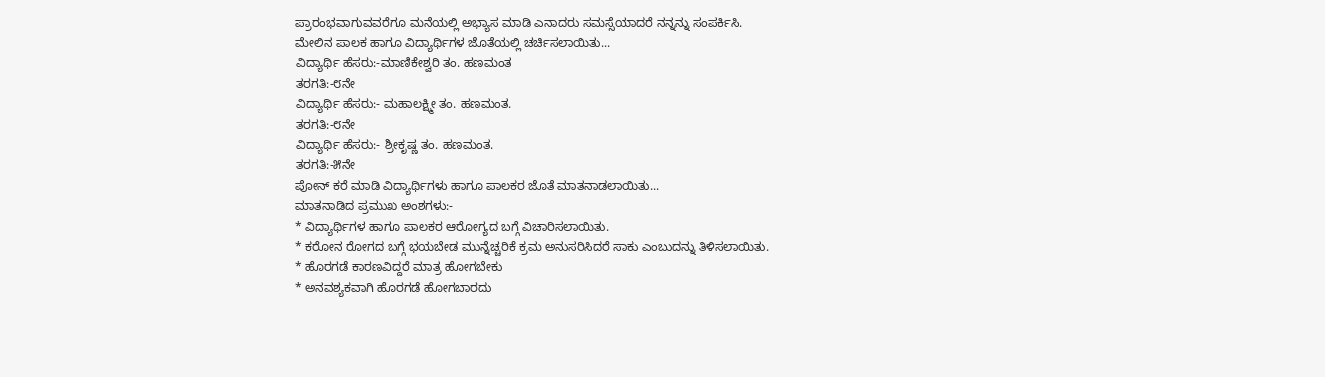ಪ್ರಾರಂಭವಾಗುವವರೆಗೂ ಮನೆಯಲ್ಲಿ ಅಭ್ಯಾಸ ಮಾಡಿ ಎನಾದರು ಸಮಸ್ಸೆಯಾದರೆ ನನ್ನನ್ನು ಸಂಪರ್ಕಿಸಿ.
ಮೇಲಿನ ಪಾಲಕ ಹಾಗೂ ವಿದ್ಯಾರ್ಥಿಗಳ ಜೊತೆಯಲ್ಲಿ ಚರ್ಚಿಸಲಾಯಿತು...
ವಿದ್ಯಾರ್ಥಿ ಹೆಸರು:-ಮಾಣಿಕೇಶ್ವರಿ ತಂ. ಹಣಮಂತ
ತರಗತಿ:-೮ನೇ
ವಿದ್ಯಾರ್ಥಿ ಹೆಸರು:- ಮಹಾಲಕ್ಷ್ಮೀ ತಂ. ಹಣಮಂತ.
ತರಗತಿ:-೮ನೇ
ವಿದ್ಯಾರ್ಥಿ ಹೆಸರು:- ಶ್ರೀಕೃಷ್ಣ ತಂ. ಹಣಮಂತ.
ತರಗತಿ:-೫ನೇ
ಪೋನ್ ಕರೆ ಮಾಡಿ ವಿದ್ಯಾರ್ಥಿಗಳು ಹಾಗೂ ಪಾಲಕರ ಜೊತೆ ಮಾತನಾಡಲಾಯಿತು...
ಮಾತನಾಡಿದ ಪ್ರಮುಖ ಅಂಶಗಳು:-
* ವಿದ್ಯಾರ್ಥಿಗಳ ಹಾಗೂ ಪಾಲಕರ ಆರೋಗ್ಯದ ಬಗ್ಗೆ ವಿಚಾರಿಸಲಾಯಿತು.
* ಕರೋನ ರೋಗದ ಬಗ್ಗೆ ಭಯಬೇಡ ಮುನ್ನೆಚ್ಚರಿಕೆ ಕ್ರಮ ಅನುಸರಿಸಿದರೆ ಸಾಕು ಎಂಬುದನ್ನು ತಿಳಿಸಲಾಯಿತು.
* ಹೊರಗಡೆ ಕಾರಣವಿದ್ದರೆ ಮಾತ್ರ ಹೋಗಬೇಕು
* ಅನವಶ್ಯಕವಾಗಿ ಹೊರಗಡೆ ಹೋಗಬಾರದು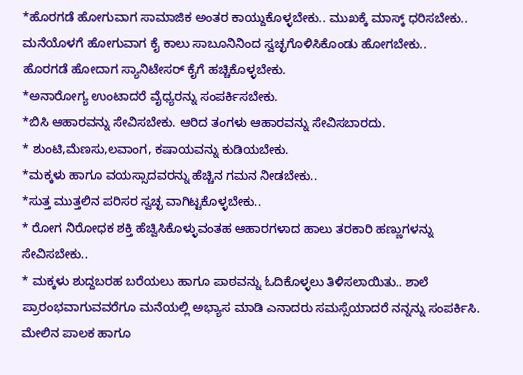*ಹೊರಗಡೆ ಹೋಗುವಾಗ ಸಾಮಾಜಿಕ ಅಂತರ ಕಾಯ್ದುಕೊಳ್ಳಬೇಕು.. ಮುಖಕ್ಕೆ ಮಾಸ್ಕ್ ಧರಿಸಬೇಕು.. ಮನೆಯೊಳಗೆ ಹೋಗುವಾಗ ಕೈ ಕಾಲು ಸಾಬೂನಿನಿಂದ ಸ್ವಚ್ಛಗೊಳಿಸಿಕೊಂಡು ಹೋಗಬೇಕು..
ಹೊರಗಡೆ ಹೋದಾಗ ಸ್ಯಾನಿಟೇಸರ್ ಕೈಗೆ ಹಚ್ಚಿಕೊಳ್ಳಬೇಕು.
*ಅನಾರೋಗ್ಯ ಉಂಟಾದರೆ ವೈಧ್ಯರನ್ನು ಸಂಪರ್ಕಿಸಬೇಕು.
*ಬಿಸಿ ಆಹಾರವನ್ನು ಸೇವಿಸಬೇಕು. ಆರಿದ ತಂಗಳು ಆಹಾರವನ್ನು ಸೇವಿಸಬಾರದು.
* ಶುಂಟಿ,ಮೆಣಸು,ಲವಾಂಗ, ಕಷಾಯವನ್ನು ಕುಡಿಯಬೇಕು.
*ಮಕ್ಕಳು ಹಾಗೂ ವಯಸ್ಸಾದವರನ್ನು ಹೆಚ್ಚಿನ ಗಮನ ನೀಡಬೇಕು..
*ಸುತ್ತ ಮುತ್ತಲಿನ ಪರಿಸರ ಸ್ವಚ್ಛ ವಾಗಿಟ್ಟಕೊಳ್ಳಬೇಕು..
* ರೋಗ ನಿರೋಧಕ ಶಕ್ತಿ ಹೆಚ್ವಿಸಿಕೊಳ್ಳುವಂತಹ ಆಹಾರಗಳಾದ ಹಾಲು ತರಕಾರಿ ಹಣ್ಣುಗಳನ್ನು ಸೇವಿಸಬೇಕು..
* ಮಕ್ಕಳು ಶುದ್ದಬರಹ ಬರೆಯಲು ಹಾಗೂ ಪಾಠವನ್ನು ಓದಿಕೊಳ್ಳಲು ತಿಳಿಸಲಾಯಿತು.. ಶಾಲೆ ಪ್ರಾರಂಭವಾಗುವವರೆಗೂ ಮನೆಯಲ್ಲಿ ಅಭ್ಯಾಸ ಮಾಡಿ ಎನಾದರು ಸಮಸ್ಸೆಯಾದರೆ ನನ್ನನ್ನು ಸಂಪರ್ಕಿಸಿ.
ಮೇಲಿನ ಪಾಲಕ ಹಾಗೂ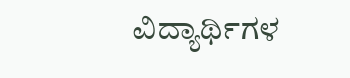ವಿದ್ಯಾರ್ಥಿಗಳ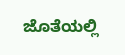ಜೊತೆಯಲ್ಲಿ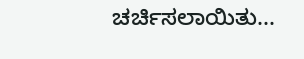ಚರ್ಚಿಸಲಾಯಿತು...